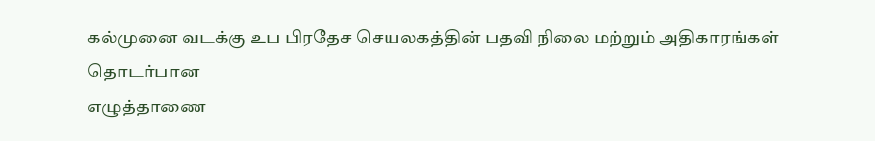கல்முனை வடக்கு உப பிரதேச செயலகத்தின் பதவி நிலை மற்றும் அதிகாரங்கள் தொடர்பான
எழுத்தாணை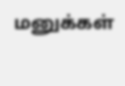மனுக்கள்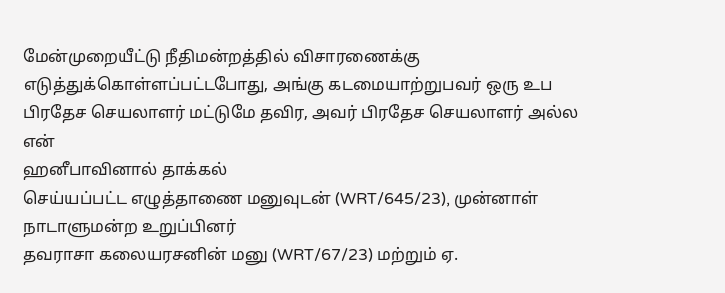மேன்முறையீட்டு நீதிமன்றத்தில் விசாரணைக்கு
எடுத்துக்கொள்ளப்பட்டபோது, அங்கு கடமையாற்றுபவர் ஒரு உப பிரதேச செயலாளர் மட்டுமே தவிர, அவர் பிரதேச செயலாளர் அல்ல என்
ஹனீபாவினால் தாக்கல்
செய்யப்பட்ட எழுத்தாணை மனுவுடன் (WRT/645/23), முன்னாள் நாடாளுமன்ற உறுப்பினர்
தவராசா கலையரசனின் மனு (WRT/67/23) மற்றும் ஏ.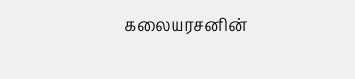கலையரசனின்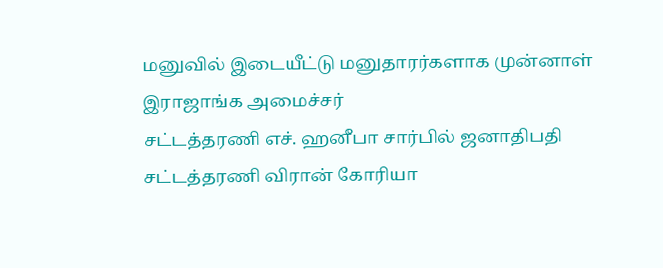மனுவில் இடையீட்டு மனுதாரர்களாக முன்னாள் இராஜாங்க அமைச்சர்
சட்டத்தரணி எச். ஹனீபா சார்பில் ஜனாதிபதி சட்டத்தரணி விரான் கோரியா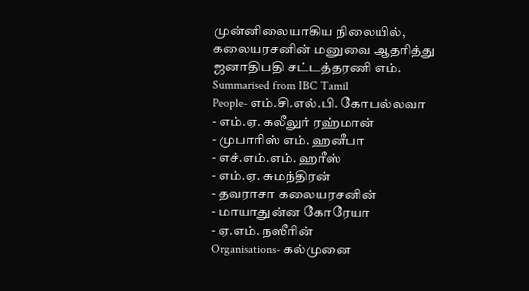முன்னிலையாகிய நிலையில்,
கலையரசனின் மனுவை ஆதரித்து ஜனாதிபதி சட்டத்தரணி எம்.
Summarised from IBC Tamil
People- எம்.சி.எல்.பி. கோபல்லவா
- எம்.ஏ. கலீலுர் ரஹ்மான்
- முபாரிஸ் எம். ஹனீபா
- எச்.எம்.எம். ஹரீஸ்
- எம்.ஏ. சுமந்திரன்
- தவராசா கலையரசனின்
- மாயாதுன்ன கோரேயா
- ஏ.எம். நஸீரின்
Organisations- கல்முனை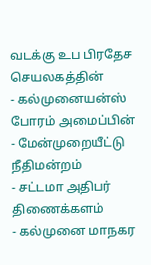வடக்கு உப பிரதேச செயலகத்தின்
- கல்முனையன்ஸ் போரம் அமைப்பின்
- மேன்முறையீட்டு நீதிமன்றம்
- சட்டமா அதிபர் திணைக்களம்
- கல்முனை மாநகர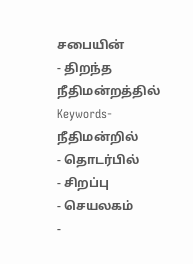சபையின்
- திறந்த நீதிமன்றத்தில்
Keywords- நீதிமன்றில்
- தொடர்பில்
- சிறப்பு
- செயலகம்
-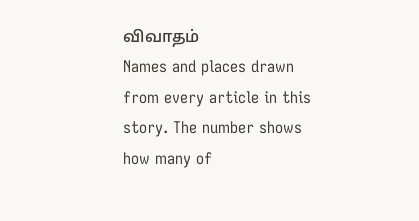விவாதம்
Names and places drawn from every article in this story. The number shows how many of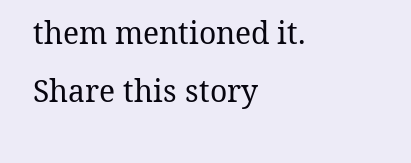them mentioned it.
Share this story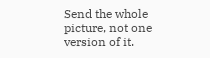Send the whole picture, not one version of it.